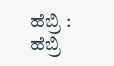ಹೆಬ್ರಿ : ಹೆಬ್ರಿ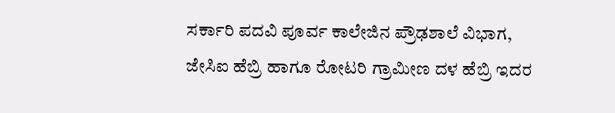ಸರ್ಕಾರಿ ಪದವಿ ಪೂರ್ವ ಕಾಲೇಜಿನ ಪ್ರೌಢಶಾಲೆ ವಿಭಾಗ, ಜೇಸಿಐ ಹೆಬ್ರಿ ಹಾಗೂ ರೋಟರಿ ಗ್ರಾಮೀಣ ದಳ ಹೆಬ್ರಿ ಇದರ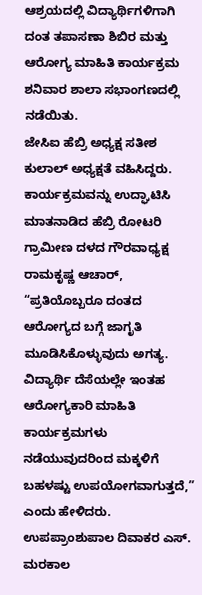ಆಶ್ರಯದಲ್ಲಿ ವಿದ್ಯಾರ್ಥಿಗಳಿಗಾಗಿ ದಂತ ತಪಾಸಣಾ ಶಿಬಿರ ಮತ್ತು ಆರೋಗ್ಯ ಮಾಹಿತಿ ಕಾರ್ಯಕ್ರಮ ಶನಿವಾರ ಶಾಲಾ ಸಭಾಂಗಣದಲ್ಲಿ ನಡೆಯಿತು.
ಜೇಸಿಐ ಹೆಬ್ರಿ ಅಧ್ಯಕ್ಷ ಸತೀಶ ಕುಲಾಲ್ ಅಧ್ಯಕ್ಷತೆ ವಹಿಸಿದ್ದರು. ಕಾರ್ಯಕ್ರಮವನ್ನು ಉದ್ಘಾಟಿಸಿ ಮಾತನಾಡಿದ ಹೆಬ್ರಿ ರೋಟರಿ ಗ್ರಾಮೀಣ ದಳದ ಗೌರವಾಧ್ಯಕ್ಷ ರಾಮಕೃಷ್ಣ ಆಚಾರ್, “ಪ್ರತಿಯೊಬ್ಬರೂ ದಂತದ ಆರೋಗ್ಯದ ಬಗ್ಗೆ ಜಾಗೃತಿ ಮೂಡಿಸಿಕೊಳ್ಳುವುದು ಅಗತ್ಯ. ವಿದ್ಯಾರ್ಥಿ ದೆಸೆಯಲ್ಲೇ ಇಂತಹ ಆರೋಗ್ಯಕಾರಿ ಮಾಹಿತಿ ಕಾರ್ಯಕ್ರಮಗಳು ನಡೆಯುವುದರಿಂದ ಮಕ್ಕಳಿಗೆ ಬಹಳಷ್ಟು ಉಪಯೋಗವಾಗುತ್ತದೆ,” ಎಂದು ಹೇಳಿದರು.
ಉಪಪ್ರಾಂಶುಪಾಲ ದಿವಾಕರ ಎಸ್. ಮರಕಾಲ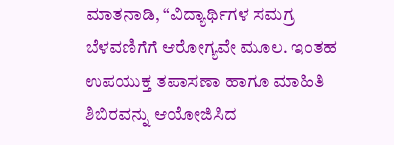ಮಾತನಾಡಿ, “ವಿದ್ಯಾರ್ಥಿಗಳ ಸಮಗ್ರ ಬೆಳವಣಿಗೆಗೆ ಆರೋಗ್ಯವೇ ಮೂಲ. ಇಂತಹ ಉಪಯುಕ್ತ ತಪಾಸಣಾ ಹಾಗೂ ಮಾಹಿತಿ ಶಿಬಿರವನ್ನು ಆಯೋಜಿಸಿದ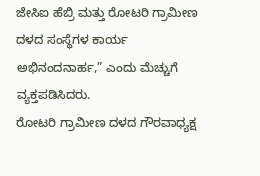ಜೇಸಿಐ ಹೆಬ್ರಿ ಮತ್ತು ರೋಟರಿ ಗ್ರಾಮೀಣ ದಳದ ಸಂಸ್ಥೆಗಳ ಕಾರ್ಯ ಅಭಿನಂದನಾರ್ಹ,” ಎಂದು ಮೆಚ್ಚುಗೆ ವ್ಯಕ್ತಪಡಿಸಿದರು.
ರೋಟರಿ ಗ್ರಾಮೀಣ ದಳದ ಗೌರವಾಧ್ಯಕ್ಷ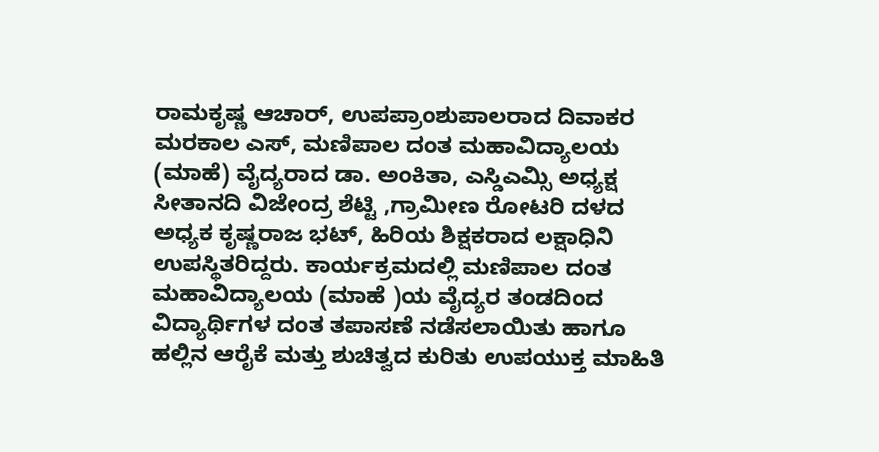ರಾಮಕೃಷ್ಣ ಆಚಾರ್, ಉಪಪ್ರಾಂಶುಪಾಲರಾದ ದಿವಾಕರ ಮರಕಾಲ ಎಸ್, ಮಣಿಪಾಲ ದಂತ ಮಹಾವಿದ್ಯಾಲಯ (ಮಾಹೆ) ವೈದ್ಯರಾದ ಡಾ. ಅಂಕಿತಾ, ಎಸ್ಡಿಎಮ್ಸಿ ಅಧ್ಯಕ್ಷ ಸೀತಾನದಿ ವಿಜೇಂದ್ರ ಶೆಟ್ಟಿ ,ಗ್ರಾಮೀಣ ರೋಟರಿ ದಳದ ಅಧ್ಯಕ ಕೃಷ್ಣರಾಜ ಭಟ್, ಹಿರಿಯ ಶಿಕ್ಷಕರಾದ ಲಕ್ಷಾಧಿನಿ ಉಪಸ್ಥಿತರಿದ್ದರು. ಕಾರ್ಯಕ್ರಮದಲ್ಲಿ ಮಣಿಪಾಲ ದಂತ ಮಹಾವಿದ್ಯಾಲಯ (ಮಾಹೆ )ಯ ವೈದ್ಯರ ತಂಡದಿಂದ ವಿದ್ಯಾರ್ಥಿಗಳ ದಂತ ತಪಾಸಣೆ ನಡೆಸಲಾಯಿತು ಹಾಗೂ ಹಲ್ಲಿನ ಆರೈಕೆ ಮತ್ತು ಶುಚಿತ್ವದ ಕುರಿತು ಉಪಯುಕ್ತ ಮಾಹಿತಿ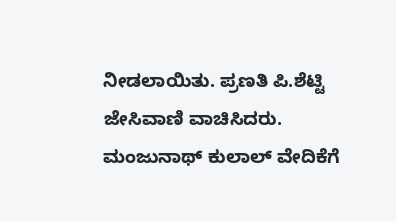ನೀಡಲಾಯಿತು. ಪ್ರಣತಿ ಪಿ.ಶೆಟ್ಟಿ ಜೇಸಿವಾಣಿ ವಾಚಿಸಿದರು. ಮಂಜುನಾಥ್ ಕುಲಾಲ್ ವೇದಿಕೆಗೆ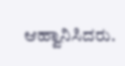ಆಹ್ವಾನಿಸಿದರು.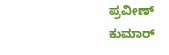ಪ್ರವೀಣ್ ಕುಮಾರ್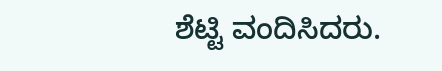ಶೆಟ್ಟಿ ವಂದಿಸಿದರು.